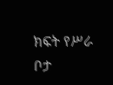ክፍት የሥራ ቦታ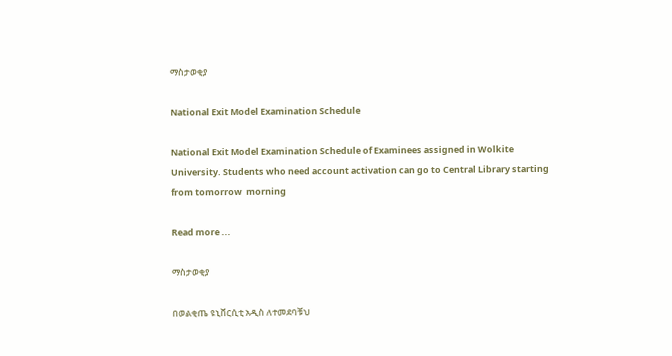ማስታወቂያ

National Exit Model Examination Schedule

National Exit Model Examination Schedule of Examinees assigned in Wolkite University. Students who need account activation can go to Central Library starting from tomorrow  morning

Read more ...

ማስታወቂያ

በወልቂጤ ዩኒቨርሲቲ አዲስ ለተመደባቹህ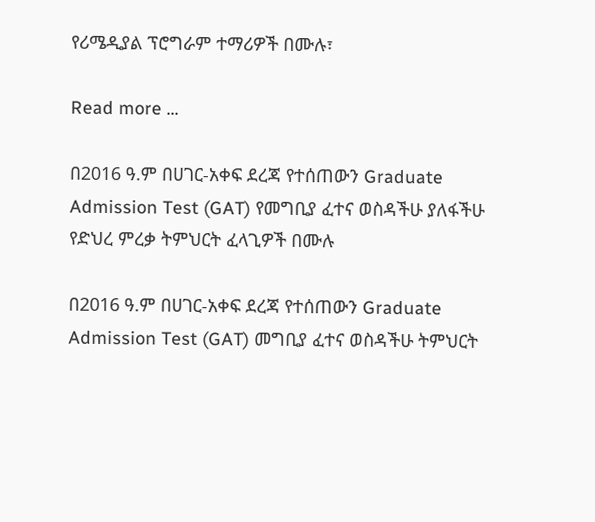የሪሜዲያል ፕሮግራም ተማሪዎች በሙሉ፣

Read more ...

በ2016 ዓ.ም በሀገር-አቀፍ ደረጃ የተሰጠውን Graduate Admission Test (GAT) የመግቢያ ፈተና ወስዳችሁ ያለፋችሁ የድህረ ምረቃ ትምህርት ፈላጊዎች በሙሉ

በ2016 ዓ.ም በሀገር-አቀፍ ደረጃ የተሰጠውን Graduate Admission Test (GAT) መግቢያ ፈተና ወስዳችሁ ትምህርት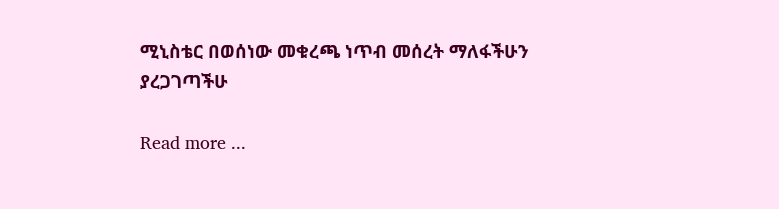ሚኒስቴር በወሰነው መቁረጫ ነጥብ መሰረት ማለፋችሁን ያረጋገጣችሁ

Read more ...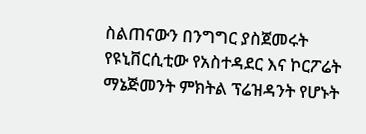ስልጠናውን በንግግር ያስጀመሩት የዩኒቨርሲቲው የአስተዳደር እና ኮርፖሬት ማኔጅመንት ምክትል ፕሬዝዳንት የሆኑት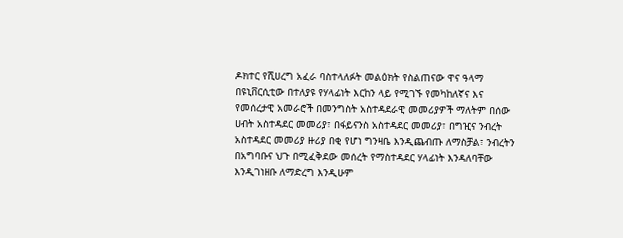ዶክተር የሺሀረግ አፈራ ባስተላለፉት መልዕክት የስልጠናው ዋና ዓላማ በዩኒቨርሲቲው በተለያዩ የሃላፊነት እርከን ላይ የሚገኙ የመካከለኛና እና የመሰረታዊ አመራሮች በመንግስት አስተዳደራዊ መመሪያዎች ማለትም በሰው ሀብት አስተዳደር መመሪያ፣ በፋይናንስ አስተዳደር መመሪያ፣ በግዢና ንብረት አስተዳደር መመሪያ ዙሪያ በቂ የሆነ ግንዛቤ እንዲጨብጡ ለማስቻል፣ ንብረትን በአግባቡና ህጉ በሚፈቅደው መሰረት የማስተዳደር ሃላፊነት እንዳለባቸው እንዲገነዘቡ ለማድረግ እንዲሁም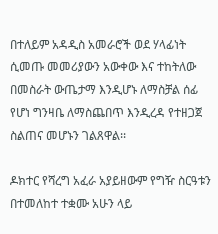በተለይም አዳዲስ አመራሮች ወደ ሃላፊነት ሲመጡ መመሪያውን አውቀው እና ተከትለው በመስራት ውጤታማ እንዲሆኑ ለማስቻል ሰፊ የሆነ ግንዛቤ ለማስጨበጥ እንዲረዳ የተዘጋጀ ስልጠና መሆኑን ገልጸዋል፡፡

ዶክተር የሻረግ አፈራ አያይዘውም የግዥ ስርዓቱን በተመለከተ ተቋሙ አሁን ላይ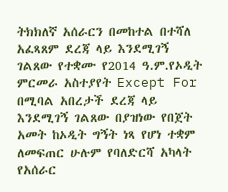ትክክለኛ አሰራርን በመከተል በተሻለ አፈጻጸም ደረጃ ላይ እንደሚገኝ ገልጸው የተቋሙ የ2014 ዓ.ም.የኦዲት ምርመራ አስተያየት Except For በሚባል አበረታች ደረጃ ላይ እንደሚገኝ ገልጸው በያዝነው የበጀት አመት ከኦዲት ግኝት ነጻ የሆነ ተቋም ለመፍጠር ሁሉም የባለድርሻ አካላት የአሰራር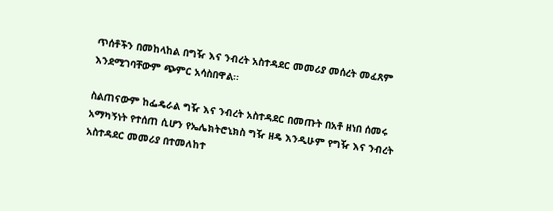ጥሰቶችን በመከላከል በግዥ እና ንብረት አስተዳደር መመሪያ መሰረት መፈጸም እንደሚገባቸውም ጭምር አሳስበዋል፡፡

ስልጠናውም ከፌዴራል ግዥ እና ንብረት አስተዳደር በመጡት በአቶ ዘነበ ሰመሩ አማካኝነት የተሰጠ ሲሆን የኤሌክትሮኒክስ ግዥ ዘዴ እንዲሁም የግዥ እና ንብረት አስተዳደር መመሪያ በተመለከተ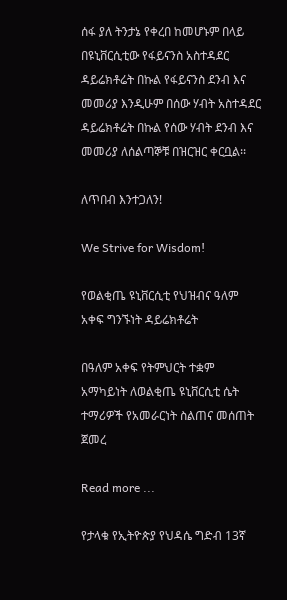ሰፋ ያለ ትንታኔ የቀረበ ከመሆኑም በላይ በዩኒቨርሲቲው የፋይናንስ አስተዳደር ዳይሬክቶሬት በኩል የፋይናንስ ደንብ እና መመሪያ እንዲሁም በሰው ሃብት አስተዳደር ዳይሬክቶሬት በኩል የሰው ሃብት ደንብ እና መመሪያ ለሰልጣኞቹ በዝርዝር ቀርቧል፡፡

ለጥበብ እንተጋለን!

We Strive for Wisdom!

የወልቂጤ ዩኒቨርሲቲ የህዝብና ዓለም አቀፍ ግንኙነት ዳይሬክቶሬት

በዓለም አቀፍ የትምህርት ተቋም አማካይነት ለወልቂጤ ዩኒቨርሲቲ ሴት ተማሪዎች የአመራርነት ስልጠና መሰጠት ጀመረ

Read more ...

የታላቁ የኢትዮጵያ የህዳሴ ግድብ 13ኛ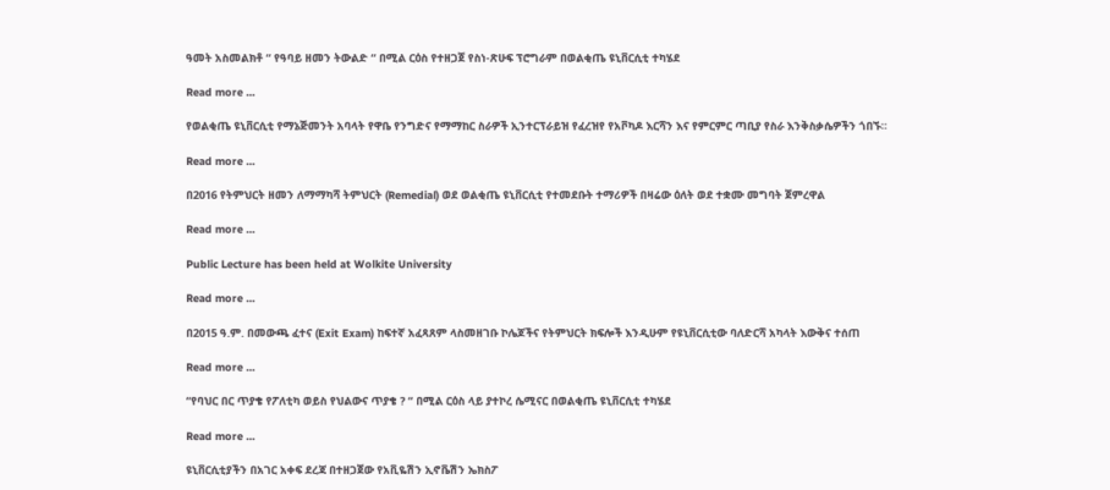ዓመት አስመልክቶ “ የዓባይ ዘመን ትውልድ “ በሚል ርዕስ የተዘጋጀ የስነ-ጽሁፍ ፕሮግራም በወልቂጤ ዩኒቨርሲቲ ተካሄደ

Read more ...

የወልቂጤ ዩኒቨርሲቲ የማኔጅመንት አባላት የዋቤ የንግድና የማማከር ስራዎች ኢንተርፕራይዝ የፈረዝየ የአቮካዶ እርሻን እና የምርምር ጣቢያ የስራ እንቅስቃሴዎችን ጎበኙ።

Read more ...

በ2016 የትምህርት ዘመን ለማማካሻ ትምህርት (Remedial) ወደ ወልቂጤ ዩኒቨርሲቲ የተመደቡት ተማሪዎች በዛሬው ዕለት ወደ ተቋሙ መግባት ጀምረዋል

Read more ...

Public Lecture has been held at Wolkite University

Read more ...

በ2015 ዓ.ም. በመውጫ ፈተና (Exit Exam) ከፍተኛ አፈጻጸም ላስመዘገቡ ኮሌጆችና የትምህርት ክፍሎች እንዲሁም የዩኒቨርሲቲው ባለድርሻ አካላት እውቅና ተሰጠ

Read more ...

“የባህር በር ጥያቄ የፖለቲካ ወይስ የህልውና ጥያቄ ? “ በሚል ርዕስ ላይ ያተኮረ ሴሚናር በወልቂጤ ዩኒቨርሲቲ ተካሄደ

Read more ...

ዩኒቨርሲቲያችን በአገር አቀፍ ደረጃ በተዘጋጀው የአቪዬሽን ኢኖቬሽን ኤክስፖ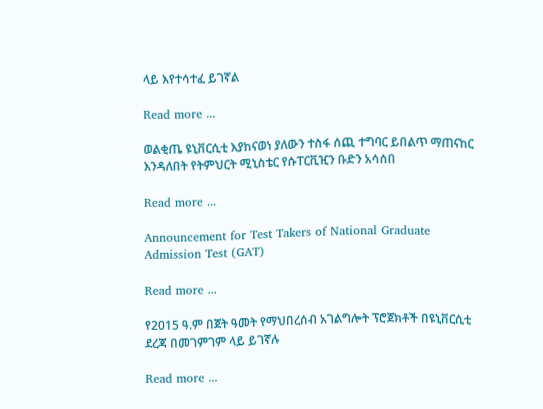ላይ እየተሳተፈ ይገኛል

Read more ...

ወልቂጤ ዩኒቨርሲቲ እያከናወነ ያለውን ተስፋ ሰጪ ተግባር ይበልጥ ማጠናከር እንዳለበት የትምህርት ሚኒስቴር የሱፐርቪዢን ቡድን አሳሰበ

Read more ...

Announcement for Test Takers of National Graduate Admission Test (GAT)

Read more ...

የ2015 ዓ.ም በጀት ዓመት የማህበረሰብ አገልግሎት ፕሮጀክቶች በዩኒቨርሲቲ ደረጃ በመገምገም ላይ ይገኛሉ

Read more ...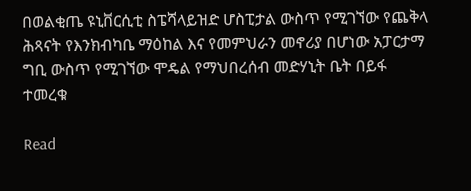በወልቂጤ ዩኒቨርሲቲ ስፔሻላይዝድ ሆስፒታል ውስጥ የሚገኘው የጨቅላ ሕጻናት የእንክብካቤ ማዕከል እና የመምህራን መኖሪያ በሆነው አፓርታማ ግቢ ውስጥ የሚገኘው ሞዴል የማህበረሰብ መድሃኒት ቤት በይፋ ተመረቁ

Read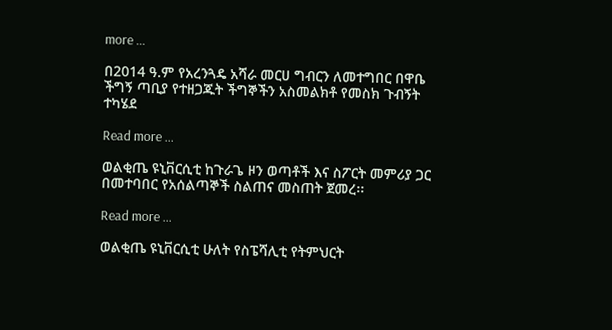more ...

በ2014 ዓ.ም የአረንጓዴ አሻራ መርሀ ግብርን ለመተግበር በዋቤ ችግኝ ጣቢያ የተዘጋጁት ችግኞችን አስመልክቶ የመስክ ጉብኝት ተካሄደ

Read more ...

ወልቂጤ ዩኒቨርሲቲ ከጉራጌ ዞን ወጣቶች እና ስፖርት መምሪያ ጋር በመተባበር የአሰልጣኞች ስልጠና መስጠት ጀመረ፡፡

Read more ...

ወልቂጤ ዩኒቨርሲቲ ሁለት የስፔሻሊቲ የትምህርት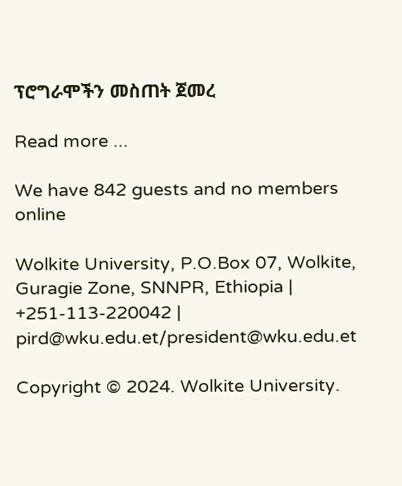ፕሮግራሞችን መስጠት ጀመረ

Read more ...

We have 842 guests and no members online

Wolkite University, P.O.Box 07, Wolkite, Guragie Zone, SNNPR, Ethiopia | +251-113-220042 | pird@wku.edu.et/president@wku.edu.et

Copyright © 2024. Wolkite University.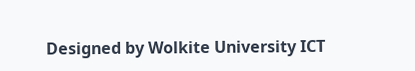Designed by Wolkite University ICT